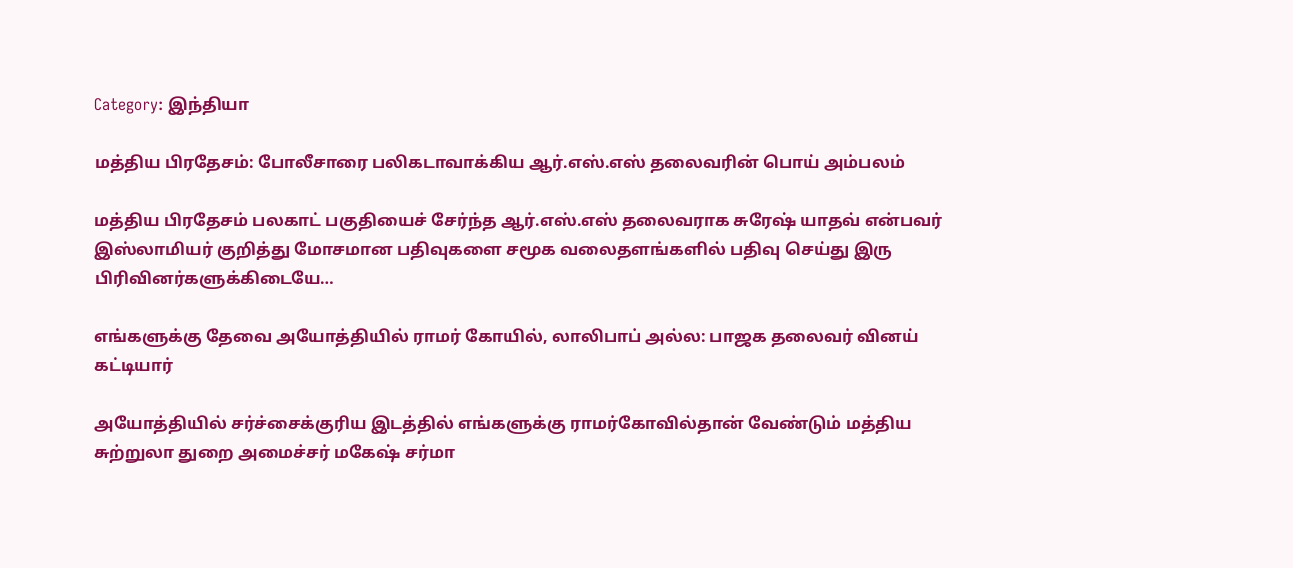Category: இந்தியா

மத்திய பிரதேசம்: போலீசாரை பலிகடாவாக்கிய ஆர்.எஸ்.எஸ் தலைவரின் பொய் அம்பலம்

மத்திய பிரதேசம் பலகாட் பகுதியைச் சேர்ந்த ஆர்.எஸ்.எஸ் தலைவராக சுரேஷ் யாதவ் என்பவர் இஸ்லாமியர் குறித்து மோசமான பதிவுகளை சமூக வலைதளங்களில் பதிவு செய்து இரு பிரிவினர்களுக்கிடையே…

எங்களுக்கு தேவை அயோத்தியில் ராமர் கோயில், லாலிபாப் அல்ல: பாஜக தலைவர் வினய் கட்டியார்

அயோத்தியில் சர்ச்சைக்குரிய இடத்தில் எங்களுக்கு ராமர்கோவில்தான் வேண்டும் மத்திய சுற்றுலா துறை அமைச்சர் மகேஷ் சர்மா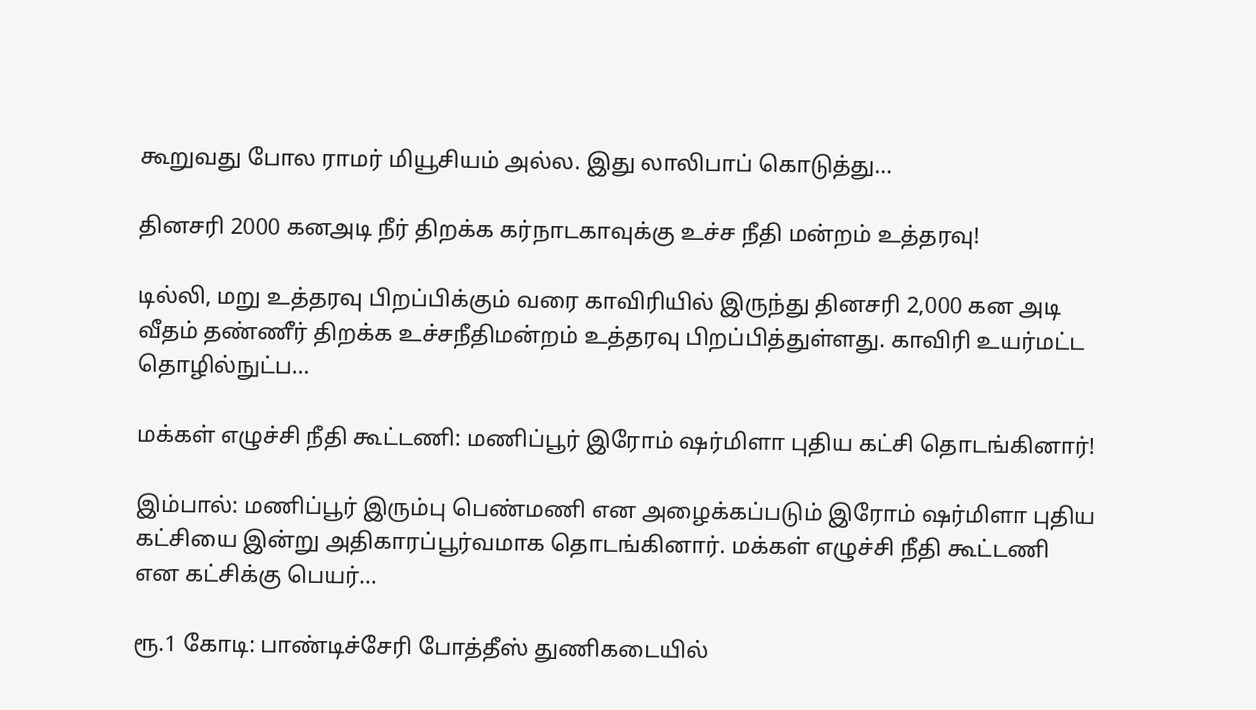கூறுவது போல ராமர் மியூசியம் அல்ல. இது லாலிபாப் கொடுத்து…

தினசரி 2000 கனஅடி நீர் திறக்க கர்நாடகாவுக்கு உச்ச நீதி மன்றம் உத்தரவு!

டில்லி, மறு உத்தரவு பிறப்பிக்கும் வரை காவிரியில் இருந்து தினசரி 2,000 கன அடி வீதம் தண்ணீர் திறக்க உச்சநீதிமன்றம் உத்தரவு பிறப்பித்துள்ளது. காவிரி உயர்மட்ட தொழில்நுட்ப…

மக்கள் எழுச்சி நீதி கூட்டணி: மணிப்பூர் இரோம் ஷர்மிளா புதிய கட்சி தொடங்கினார்!

இம்பால்: மணிப்பூர் இரும்பு பெண்மணி என அழைக்கப்படும் இரோம் ஷர்மிளா புதிய கட்சியை இன்று அதிகாரப்பூர்வமாக தொடங்கினார். மக்கள் எழுச்சி நீதி கூட்டணி என கட்சிக்கு பெயர்…

ரூ.1 கோடி: பாண்டிச்சேரி போத்தீஸ் துணிகடையில்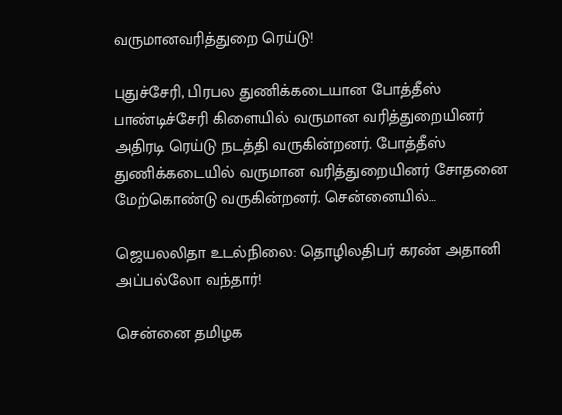வருமானவரித்துறை ரெய்டு!

புதுச்சேரி, பிரபல துணிக்கடையான போத்தீஸ் பாண்டிச்சேரி கிளையில் வருமான வரித்துறையினர் அதிரடி ரெய்டு நடத்தி வருகின்றனர். போத்தீஸ் துணிக்கடையில் வருமான வரித்துறையினர் சோதனை மேற்கொண்டு வருகின்றனர். சென்னையில்…

ஜெயலலிதா உடல்நிலை: தொழிலதிபர் கரண் அதானி அப்பல்லோ வந்தார்!

சென்னை தமிழக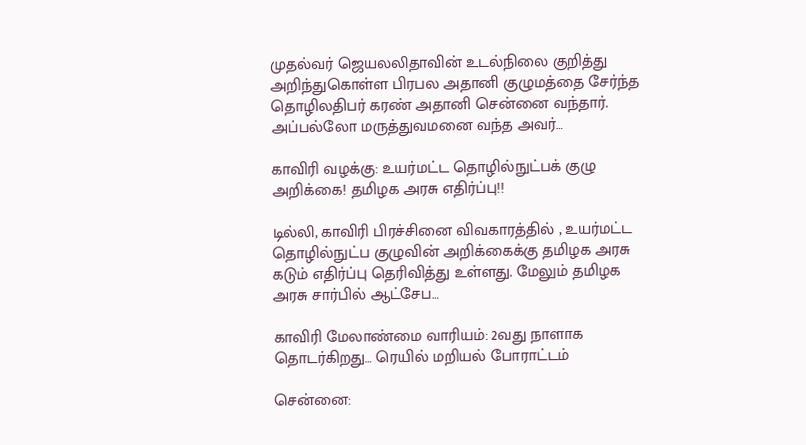முதல்வர் ஜெயலலிதாவின் உடல்நிலை குறித்து அறிந்துகொள்ள பிரபல அதானி குழுமத்தை சேர்ந்த தொழிலதிபர் கரண் அதானி சென்னை வந்தார். அப்பல்லோ மருத்துவமனை வந்த அவர்…

காவிரி வழக்கு: உயர்மட்ட தொழில்நுட்பக் குழு அறிக்கை! தமிழக அரசு எதிர்ப்பு!!

டில்லி, காவிரி பிரச்சினை விவகாரத்தில் , உயர்மட்ட தொழில்நுட்ப குழுவின் அறிக்கைக்கு தமிழக அரசு கடும் எதிர்ப்பு தெரிவித்து உள்ளது. மேலும் தமிழக அரசு சார்பில் ஆட்சேப…

காவிரி மேலாண்மை வாரியம்: 2வது நாளாக தொடர்கிறது… ரெயில் மறியல் போராட்டம்

சென்னை: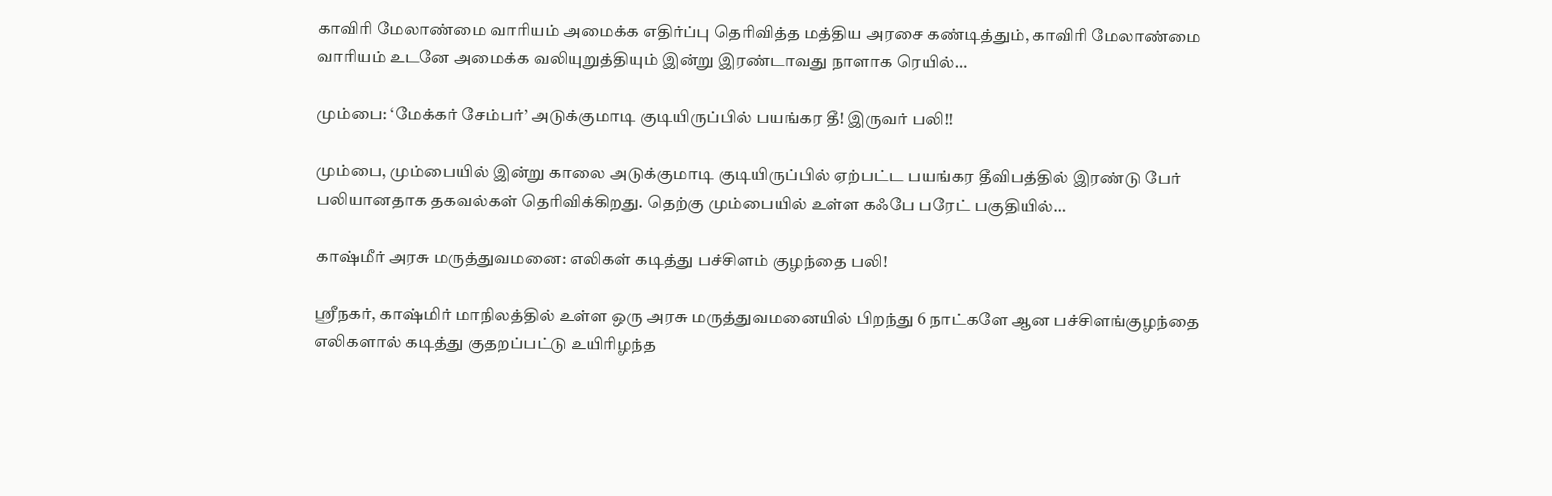காவிரி மேலாண்மை வாரியம் அமைக்க எதிர்ப்பு தெரிவித்த மத்திய அரசை கண்டித்தும், காவிரி மேலாண்மை வாரியம் உடனே அமைக்க வலியுறுத்தியும் இன்று இரண்டாவது நாளாக ரெயில்…

மும்பை: ‘மேக்கர் சேம்பர்’ அடுக்குமாடி குடியிருப்பில் பயங்கர தீ! இருவர் பலி!!

மும்பை, மும்பையில் இன்று காலை அடுக்குமாடி குடியிருப்பில் ஏற்பட்ட பயங்கர தீவிபத்தில் இரண்டு பேர் பலியானதாக தகவல்கள் தெரிவிக்கிறது. தெற்கு மும்பையில் உள்ள கஃபே பரேட் பகுதியில்…

காஷ்மீர் அரசு மருத்துவமனை: எலிகள் கடித்து பச்சிளம் குழந்தை பலி!

ஸ்ரீநகர், காஷ்மிர் மாநிலத்தில் உள்ள ஒரு அரசு மருத்துவமனையில் பிறந்து 6 நாட்களே ஆன பச்சிளங்குழந்தை எலிகளால் கடித்து குதறப்பட்டு உயிரிழந்த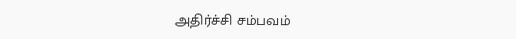அதிர்ச்சி சம்பவம்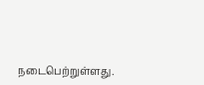நடைபெற்றுள்ளது.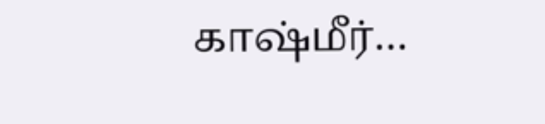காஷ்மீர்…